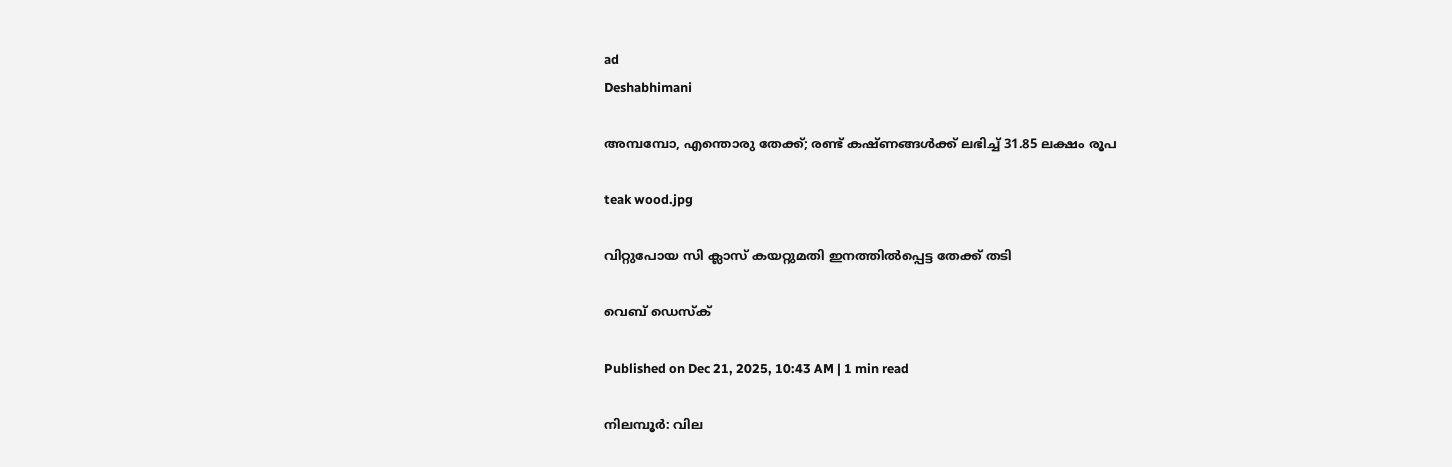ad
Deshabhimani

അമ്പമ്പോ, എന്തൊരു തേക്ക്‌; രണ്ട് കഷ്ണങ്ങൾക്ക് ലഭിച്ച് 31.85 ലക്ഷം രൂപ

teak wood.jpg

വിറ്റുപോയ സി ക്ലാസ് കയറ്റുമതി ഇനത്തില്‍പ്പെട്ട തേക്ക് തടി

വെബ് ഡെസ്ക്

Published on Dec 21, 2025, 10:43 AM | 1 min read

നിലമ്പൂർ: വില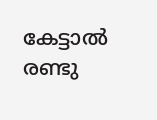കേട്ടാൽ രണ്ടു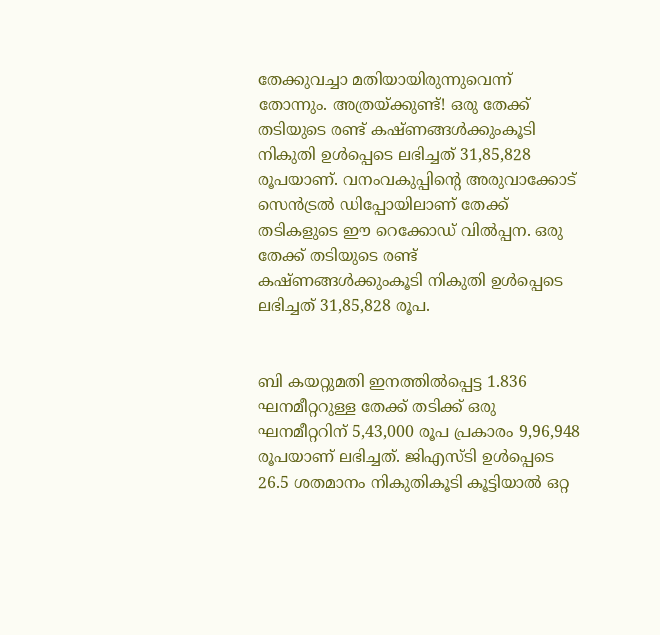തേക്കുവച്ചാ മതിയായിരുന്നുവെന്ന്‌ തോന്നും. അത്രയ്‌ക്കുണ്ട്‌! ഒരു തേക്ക് തടിയുടെ രണ്ട് കഷ്ണങ്ങൾക്കുംകൂടി നികുതി ഉൾപ്പെടെ ലഭിച്ചത് 31,85,828 രൂപയാണ്‌. വനംവകുപ്പിന്റെ അരുവാക്കോട് സെൻട്രൽ ഡിപ്പോയിലാണ്‌ തേക്ക് തടികളുടെ ഇ‍ൗ റെക്കോഡ് വിൽപ്പന. ഒരു തേക്ക് തടിയുടെ രണ്ട് കഷ്ണങ്ങൾക്കുംകൂടി നികുതി ഉൾപ്പെടെ ലഭിച്ചത് 31,85,828 രൂപ.


ബി കയറ്റുമതി ഇനത്തിൽപ്പെട്ട 1.836 ഘനമീറ്ററുള്ള തേക്ക് തടിക്ക് ഒരു ഘനമീറ്ററിന് 5,43,000 രൂപ പ്രകാരം 9,96,948 രൂപയാണ് ലഭിച്ചത്. ജിഎസ്ടി ഉൾപ്പെടെ 26.5 ശതമാനം നികുതികൂടി കൂട്ടിയാൽ ഒറ്റ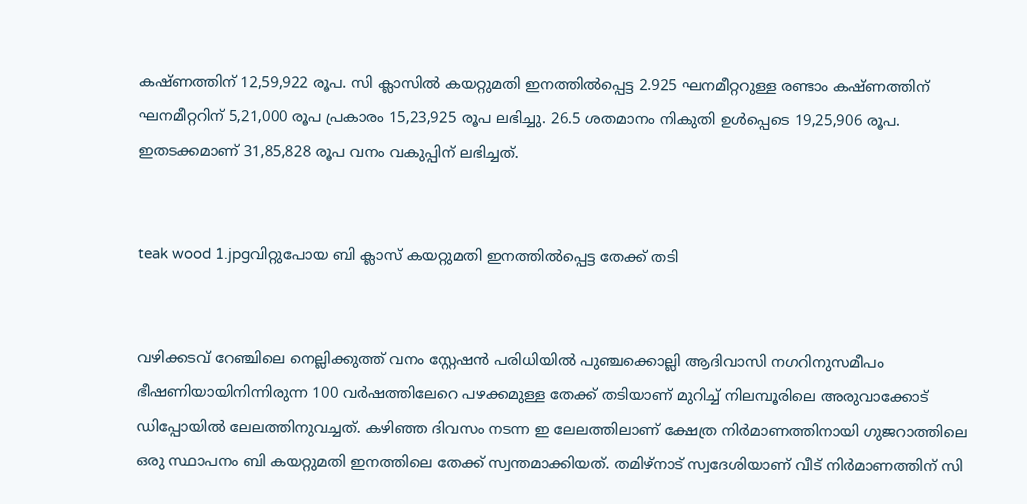കഷ്ണത്തിന് 12,59,922 രൂപ. സി ക്ലാസിൽ കയറ്റുമതി ഇനത്തിൽപ്പെട്ട 2.925 ഘനമീറ്ററുള്ള രണ്ടാം കഷ്ണത്തിന് ഘനമീറ്ററിന് 5,21,000 രൂപ പ്രകാരം 15,23,925 രൂപ ലഭിച്ചു. 26.5 ശതമാനം നികുതി ഉൾപ്പെടെ 19,25,906 രൂപ. ഇതടക്കമാണ് 31,85,828 രൂപ വനം വകുപ്പിന് ലഭിച്ചത്.


teak wood 1.jpgവിറ്റുപോയ ബി ക്ലാസ് കയറ്റുമതി ഇനത്തില്‍പ്പെട്ട തേക്ക് തടി


വഴിക്കടവ് റേഞ്ചിലെ നെല്ലിക്കുത്ത് വനം സ്റ്റേഷൻ പരിധിയിൽ പുഞ്ചക്കൊല്ലി ആദിവാസി നഗറിനുസമീപം ഭീഷണിയായിനിന്നിരുന്ന 100 വർഷത്തിലേറെ പഴക്കമുള്ള തേക്ക് തടിയാണ് മുറിച്ച് നിലമ്പൂരിലെ അരുവാക്കോട് ഡിപ്പോയിൽ ലേലത്തിനുവച്ചത്. കഴിഞ്ഞ ദിവസം നടന്ന ഇ ലേലത്തിലാണ് ക്ഷേത്ര നിർമാണത്തിനായി ഗുജറാത്തിലെ ഒരു സ്ഥാപനം ബി കയറ്റുമതി ഇനത്തിലെ തേക്ക് സ്വന്തമാക്കിയത്. തമിഴ്‌നാട് സ്വദേശിയാണ് വീട് നിർമാണത്തിന് സി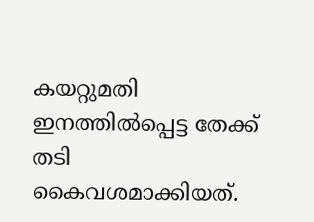കയറ്റുമതി ഇനത്തിൽപ്പെട്ട തേക്ക് തടി കൈവശമാക്കിയത്.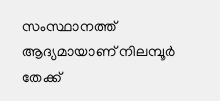സംസ്ഥാനത്ത് ആദ്യമായാണ് നിലമ്പൂർ തേക്ക്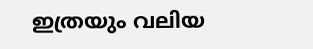ഇത്രയും വലിയ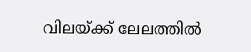വിലയ്ക്ക് ലേലത്തിൽ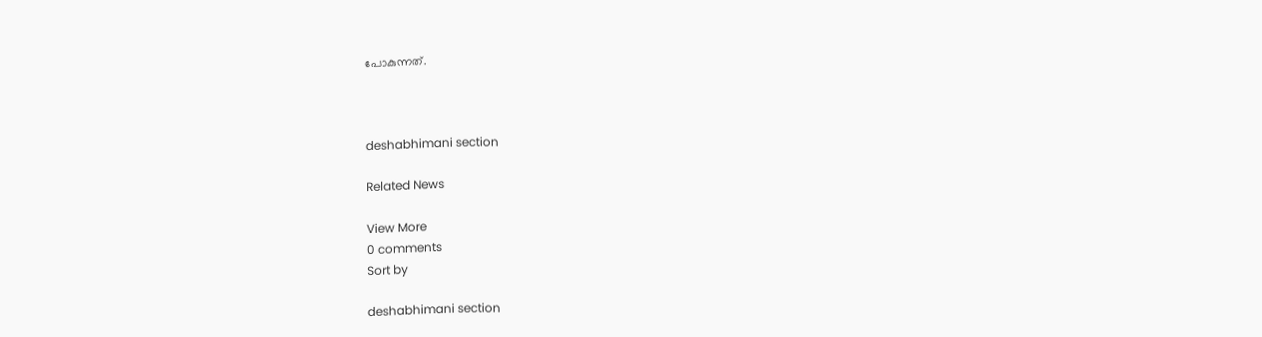പോകുന്നത്.



deshabhimani section

Related News

View More
0 comments
Sort by

deshabhimani section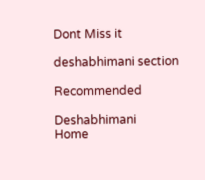Dont Miss it

deshabhimani section

Recommended

Deshabhimani
Home